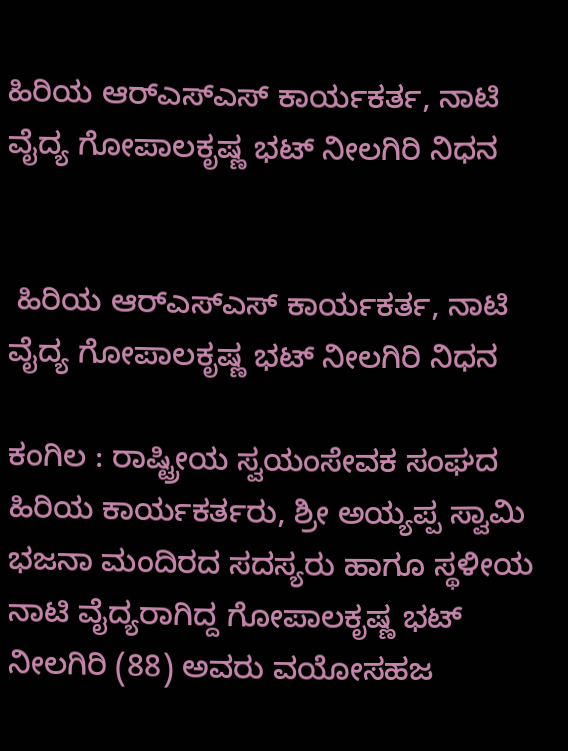ಹಿರಿಯ ಆರ್‌ಎಸ್‌ಎಸ್ ಕಾರ್ಯಕರ್ತ, ನಾಟಿ ವೈದ್ಯ ಗೋಪಾಲಕೃಷ್ಣ ಭಟ್ ನೀಲಗಿರಿ ನಿಧನ


 ಹಿರಿಯ ಆರ್‌ಎಸ್‌ಎಸ್ ಕಾರ್ಯಕರ್ತ, ನಾಟಿ ವೈದ್ಯ ಗೋಪಾಲಕೃಷ್ಣ ಭಟ್ ನೀಲಗಿರಿ ನಿಧನ

ಕಂಗಿಲ : ರಾಷ್ಟ್ರೀಯ ಸ್ವಯಂಸೇವಕ ಸಂಘದ ಹಿರಿಯ ಕಾರ್ಯಕರ್ತರು, ಶ್ರೀ ಅಯ್ಯಪ್ಪ ಸ್ವಾಮಿ ಭಜನಾ ಮಂದಿರದ ಸದಸ್ಯರು ಹಾಗೂ ಸ್ಥಳೀಯ ನಾಟಿ ವೈದ್ಯರಾಗಿದ್ದ ಗೋಪಾಲಕೃಷ್ಣ ಭಟ್ ನೀಲಗಿರಿ (88) ಅವರು ವಯೋಸಹಜ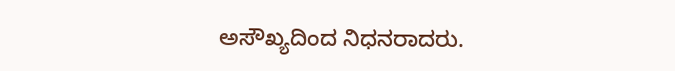ಅಸೌಖ್ಯದಿಂದ ನಿಧನರಾದರು.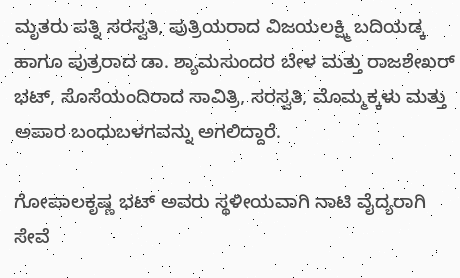ಮೃತರು ಪತ್ನಿ ಸರಸ್ವತಿ, ಪುತ್ರಿಯರಾದ ವಿಜಯಲಕ್ಷ್ಮಿ ಬದಿಯಡ್ಕ ಹಾಗೂ ಪುತ್ರರಾದ ಡಾ. ಶ್ಯಾಮಸುಂದರ ಬೇಳ ಮತ್ತು ರಾಜಶೇಖರ್ ಭಟ್, ಸೊಸೆಯಂದಿರಾದ ಸಾವಿತ್ರಿ, ಸರಸ್ವತಿ, ಮೊಮ್ಮಕ್ಕಳು ಮತ್ತು ಅಪಾರ ಬಂಧುಬಳಗವನ್ನು ಅಗಲಿದ್ದಾರೆ.

ಗೋಪಾಲಕೃಷ್ಣ ಭಟ್ ಅವರು ಸ್ಥಳೀಯವಾಗಿ ನಾಟಿ ವೈದ್ಯರಾಗಿ ಸೇವೆ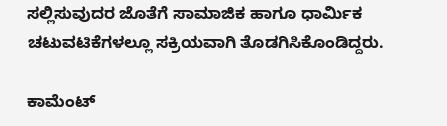ಸಲ್ಲಿಸುವುದರ ಜೊತೆಗೆ ಸಾಮಾಜಿಕ ಹಾಗೂ ಧಾರ್ಮಿಕ ಚಟುವಟಿಕೆಗಳಲ್ಲೂ ಸಕ್ರಿಯವಾಗಿ ತೊಡಗಿಸಿಕೊಂಡಿದ್ದರು.

ಕಾಮೆಂಟ್‌‌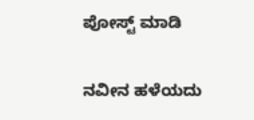ಪೋಸ್ಟ್‌ ಮಾಡಿ

ನವೀನ ಹಳೆಯದು